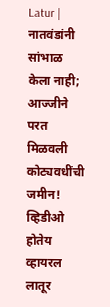Latur | नातवंडांनी सांभाळ केला नाही; आज्जीने परत मिळवली कोट्यवधींची जमीन! व्हिडीओ होतेय व्हायरल
लातूर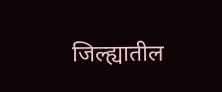जिल्ह्यातील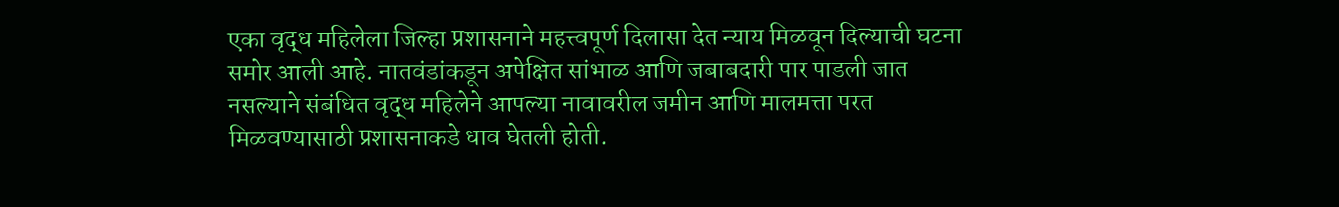एका वृद्ध महिलेला जिल्हा प्रशासनाने महत्त्वपूर्ण दिलासा देत न्याय मिळवून दिल्याची घटना समोर आली आहे. नातवंडांकडून अपेक्षित सांभाळ आणि जबाबदारी पार पाडली जात नसल्याने संबंधित वृद्ध महिलेने आपल्या नावावरील जमीन आणि मालमत्ता परत मिळवण्यासाठी प्रशासनाकडे धाव घेतली होती.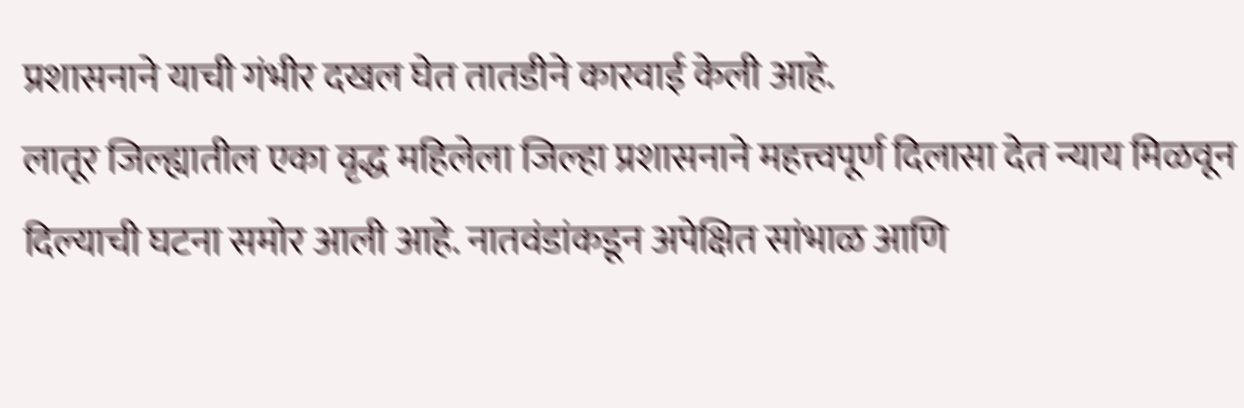प्रशासनाने याची गंभीर दखल घेत तातडीने कारवाई केली आहे.
लातूर जिल्ह्यातील एका वृद्ध महिलेला जिल्हा प्रशासनाने महत्त्वपूर्ण दिलासा देत न्याय मिळवून दिल्याची घटना समोर आली आहे. नातवंडांकडून अपेक्षित सांभाळ आणि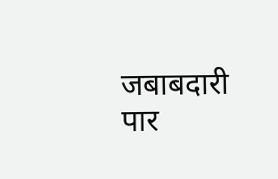जबाबदारी पार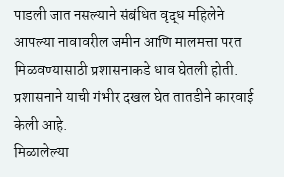पाडली जात नसल्याने संबंधित वृद्ध महिलेने आपल्या नावावरील जमीन आणि मालमत्ता परत मिळवण्यासाठी प्रशासनाकडे धाव घेतली होती. प्रशासनाने याची गंभीर दखल घेत तातडीने कारवाई केली आहे.
मिळालेल्या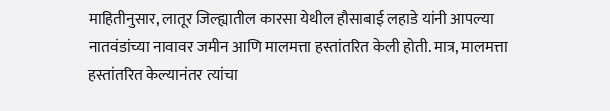माहितीनुसार, लातूर जिल्ह्यातील कारसा येथील हौसाबाई लहाडे यांनी आपल्या नातवंडांच्या नावावर जमीन आणि मालमत्ता हस्तांतरित केली होती. मात्र, मालमत्ता हस्तांतरित केल्यानंतर त्यांचा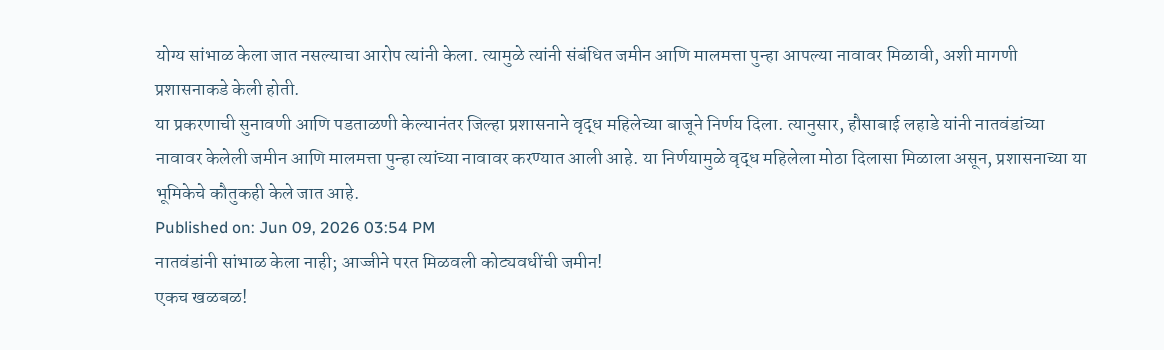योग्य सांभाळ केला जात नसल्याचा आरोप त्यांनी केला. त्यामुळे त्यांनी संबंधित जमीन आणि मालमत्ता पुन्हा आपल्या नावावर मिळावी, अशी मागणी प्रशासनाकडे केली होती.
या प्रकरणाची सुनावणी आणि पडताळणी केल्यानंतर जिल्हा प्रशासनाने वृद्ध महिलेच्या बाजूने निर्णय दिला. त्यानुसार, हौसाबाई लहाडे यांनी नातवंडांच्या नावावर केलेली जमीन आणि मालमत्ता पुन्हा त्यांच्या नावावर करण्यात आली आहे. या निर्णयामुळे वृद्ध महिलेला मोठा दिलासा मिळाला असून, प्रशासनाच्या या भूमिकेचे कौतुकही केले जात आहे.
Published on: Jun 09, 2026 03:54 PM
नातवंडांनी सांभाळ केला नाही; आज्जीने परत मिळवली कोट्यवधींची जमीन!
एकच खळबळ!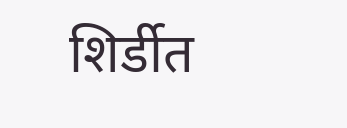शिर्डीत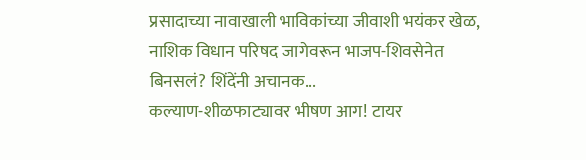प्रसादाच्या नावाखाली भाविकांच्या जीवाशी भयंकर खेळ,
नाशिक विधान परिषद जागेवरून भाजप-शिवसेनेत बिनसलं? शिंदेंनी अचानक...
कल्याण-शीळफाट्यावर भीषण आग! टायर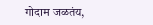गोदाम जळतंय,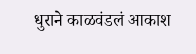धुराने काळवंडलं आकाश